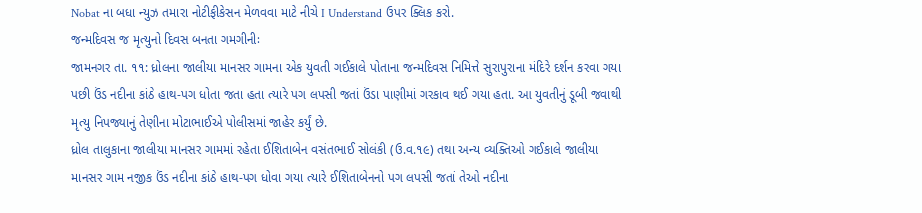Nobat ના બધા ન્યુઝ તમારા નોટીફીકેસન મેળવવા માટે નીચે I Understand ઉપર ક્લિક કરો.
જન્મદિવસ જ મૃત્યુનો દિવસ બનતા ગમગીનીઃ
જામનગર તા. ૧૧: ધ્રોલના જાલીયા માનસર ગામના એક યુવતી ગઈકાલે પોતાના જન્મદિવસ નિમિત્તે સુરાપુરાના મંદિરે દર્શન કરવા ગયા પછી ઉંડ નદીના કાંઠે હાથ-પગ ધોતા જતા હતા ત્યારે પગ લપસી જતાં ઉંડા પાણીમાં ગરકાવ થઈ ગયા હતા. આ યુવતીનું ડૂબી જવાથી મૃત્યુ નિપજ્યાનું તેણીના મોટાભાઈએ પોલીસમાં જાહેર કર્યું છે.
ધ્રોલ તાલુકાના જાલીયા માનસર ગામમાં રહેતા ઈશિતાબેન વસંતભાઈ સોલંકી (ઉ.વ.૧૯) તથા અન્ય વ્યક્તિઓ ગઈકાલે જાલીયા માનસર ગામ નજીક ઉંડ નદીના કાંઠે હાથ-પગ ધોવા ગયા ત્યારે ઈશિતાબેનનો પગ લપસી જતાં તેઓ નદીના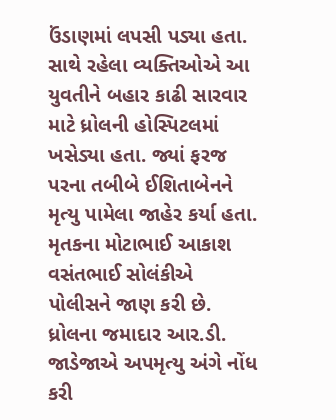ઉંડાણમાં લપસી પડ્યા હતા.
સાથે રહેલા વ્યક્તિઓએ આ યુવતીને બહાર કાઢી સારવાર માટે ધ્રોલની હોસ્પિટલમાં ખસેડ્યા હતા. જ્યાં ફરજ પરના તબીબે ઈશિતાબેનને મૃત્યુ પામેલા જાહેર કર્યા હતા. મૃતકના મોટાભાઈ આકાશ વસંતભાઈ સોલંકીએ પોલીસને જાણ કરી છે. ધ્રોલના જમાદાર આર.ડી. જાડેજાએ અપમૃત્યુ અંગે નોંધ કરી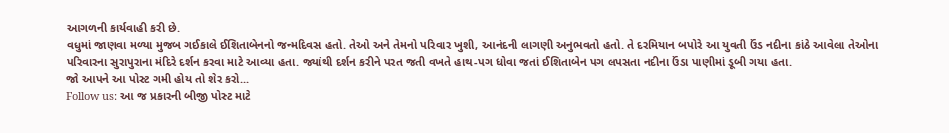આગળની કાર્યવાહી કરી છે.
વધુમાં જાણવા મળ્યા મુજબ ગઈકાલે ઈશિતાબેનનો જન્મદિવસ હતો. તેઓ અને તેમનો પરિવાર ખુશી, આનંદની લાગણી અનુભવતો હતો. તે દરમિયાન બપોરે આ યુવતી ઉંડ નદીના કાંઠે આવેલા તેઓના પરિવારના સુરાપુરાના મંદિરે દર્શન કરવા માટે આવ્યા હતા. જ્યાંથી દર્શન કરીને પરત જતી વખતે હાથ-પગ ધોવા જતાં ઈશિતાબેન પગ લપસતા નદીના ઉંડા પાણીમાં ડૂબી ગયા હતા.
જો આપને આ પોસ્ટ ગમી હોય તો શેર કરો...
Follow us: આ જ પ્રકારની બીજી પોસ્ટ માટે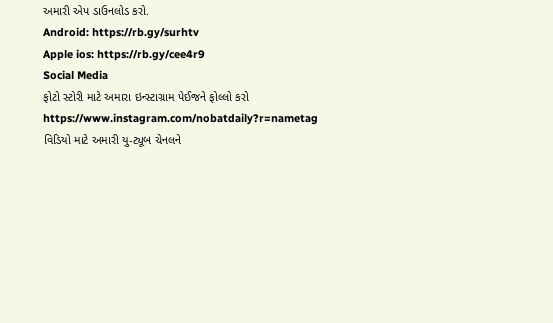અમારી એપ ડાઉનલોડ કરો.
Android: https://rb.gy/surhtv
Apple ios: https://rb.gy/cee4r9
Social Media
ફોટો સ્ટોરી માટે અમારા ઇન્સ્ટાગ્રામ પેઈજને ફોલ્લો કરો
https://www.instagram.com/nobatdaily?r=nametag
વિડિયો માટે અમારી યુ-ટ્યૂબ ચેનલને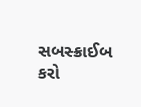સબસ્ક્રાઈબ કરો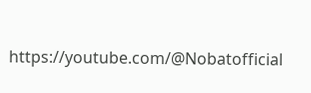https://youtube.com/@Nobatofficial